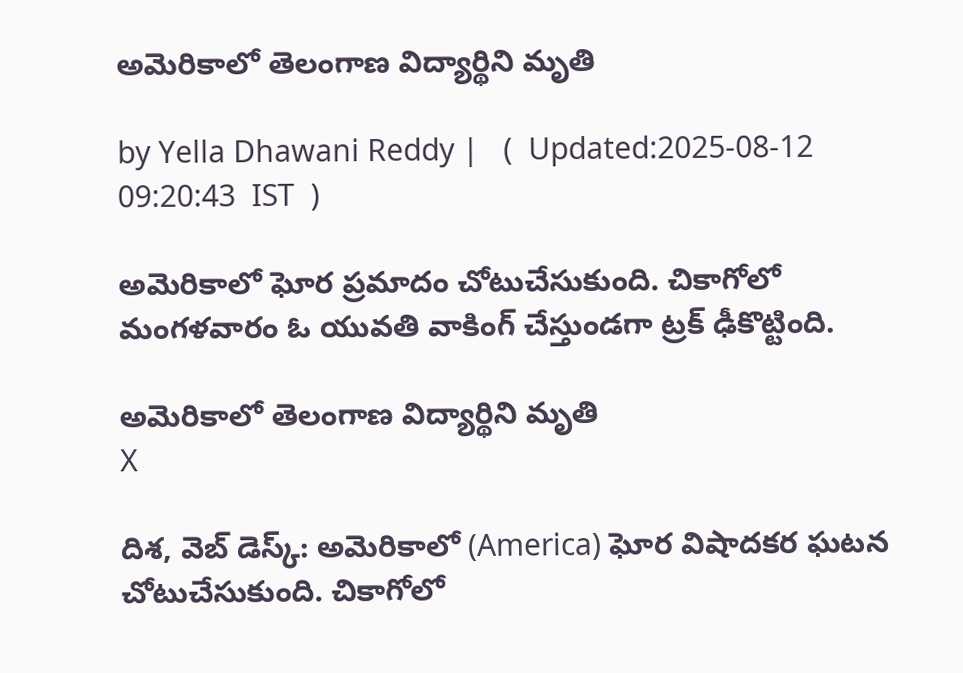అమెరికాలో తెలంగాణ విద్యార్థిని మృతి

by Yella Dhawani Reddy |   (  Updated:2025-08-12 09:20:43  IST  )

అమెరికాలో ఘోర ప్రమాదం చోటుచేసుకుంది. చికాగోలో మంగళవారం ఓ యువతి వాకింగ్ చేస్తుండగా ట్రక్ ఢీకొట్టింది.

అమెరికాలో తెలంగాణ విద్యార్థిని మృతి
X

దిశ, వెబ్ డెస్క్: అమెరికాలో (America) ఘోర విషాదకర ఘటన చోటుచేసుకుంది. చికాగోలో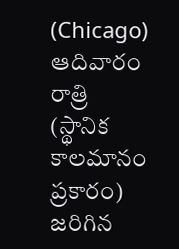(Chicago) ఆదివారం రాత్రి (స్థానిక కాలమానం ప్రకారం) జరిగిన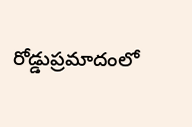రోడ్డుప్రమాదంలో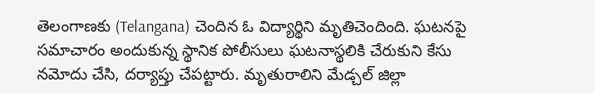తెలంగాణకు (Telangana) చెందిన ఓ విద్యార్థిని మృతిచెందింది. ఘటనపై సమాచారం అందుకున్న స్థానిక పోలీసులు ఘటనాస్థలికి చేరుకుని కేసు నమోదు చేసి, దర్యాప్తు చేపట్టారు. మృతురాలిని మేడ్చల్ జిల్లా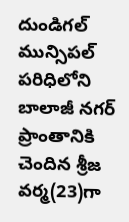దుండిగల్‌ మున్సిపల్ పరిధిలోని బాలాజీ నగర్ ప్రాంతానికి చెందిన శ్రీజ వర్మ(23)గా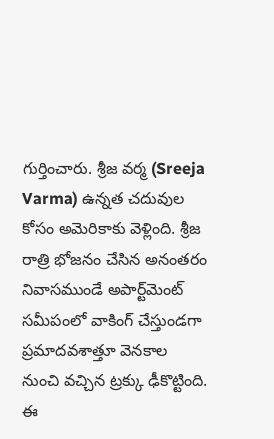గుర్తించారు. శ్రీజ వర్మ (Sreeja Varma) ఉన్నత చదువుల కోసం అమెరికాకు వెళ్లింది. శ్రీజ రాత్రి భోజనం చేసిన అనంతరం నివాసముండే అపార్ట్‌మెంట్ సమీపంలో వాకింగ్ చేస్తుండగా ప్రమాదవశాత్తూ వెనకాల నుంచి వచ్చిన ట్రక్కు ఢీకొట్టింది. ఈ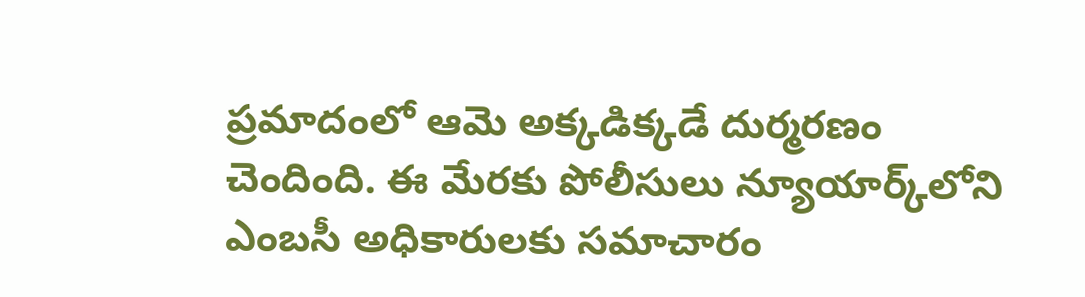ప్రమాదంలో ఆమె అక్కడిక్కడే దుర్మరణం చెందింది. ఈ మేరకు పోలీసులు న్యూయార్క్‌లోని ఎంబసీ అధికారులకు సమాచారం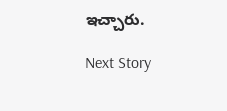ఇచ్చారు.

Next Story